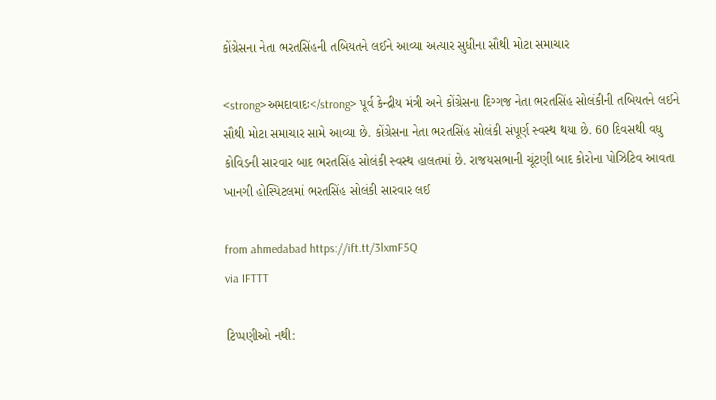કોંગ્રેસના નેતા ભરતસિંહની તબિયતને લઈને આવ્યા અત્યાર સુધીના સૌથી મોટા સમાચાર

<strong>અમદાવાદઃ</strong> પૂર્વ કેન્દ્રીય મંત્રી અને કોંગ્રેસના દિગ્ગજ નેતા ભરતસિંહ સોલંકીની તબિયતને લઈને સૌથી મોટા સમાચાર સામે આવ્યા છે. કોંગ્રેસના નેતા ભરતસિંહ સોલંકી સંપૂર્ણ સ્વસ્થ થયા છે. 60 દિવસથી વધુ કોવિડની સારવાર બાદ ભરતસિંહ સોલંકી સ્વસ્થ હાલતમાં છે. રાજયસભાની ચૂંટણી બાદ કોરોના પોઝિટિવ આવતા ખાનગી હોસ્પિટલમાં ભરતસિંહ સોલંકી સારવાર લઈ

from ahmedabad https://ift.tt/3lxmF5Q
via IFTTT

ટિપ્પણીઓ નથી: